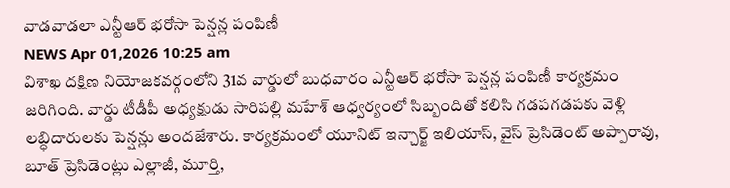వాడవాడలా ఎన్టీఆర్ భరోసా పెన్షన్ల పంపిణీ
NEWS Apr 01,2026 10:25 am
విశాఖ దక్షిణ నియోజకవర్గంలోని 31వ వార్డులో బుధవారం ఎన్టీఆర్ భరోసా పెన్షన్ల పంపిణీ కార్యక్రమం జరిగింది. వార్డు టీడీపీ అధ్యక్షుడు సారిపల్లి మహేశ్ ఆధ్వర్యంలో సిబ్బందితో కలిసి గడపగడపకు వెళ్లి లబ్ధిదారులకు పెన్షన్లు అందజేశారు. కార్యక్రమంలో యూనిట్ ఇన్చార్జ్ ఇలియాస్, వైస్ ప్రెసిడెంట్ అప్పారావు, బూత్ ప్రెసిడెంట్లు ఎల్లాజీ, మూర్తి,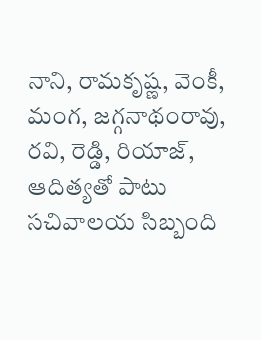నాని, రామకృష్ణ, వెంకీ, మంగ, జగ్గనాథంరావు, రవి, రెడ్డి, రియాజ్, ఆదిత్యతో పాటు సచివాలయ సిబ్బంది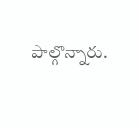పాల్గొన్నారు.